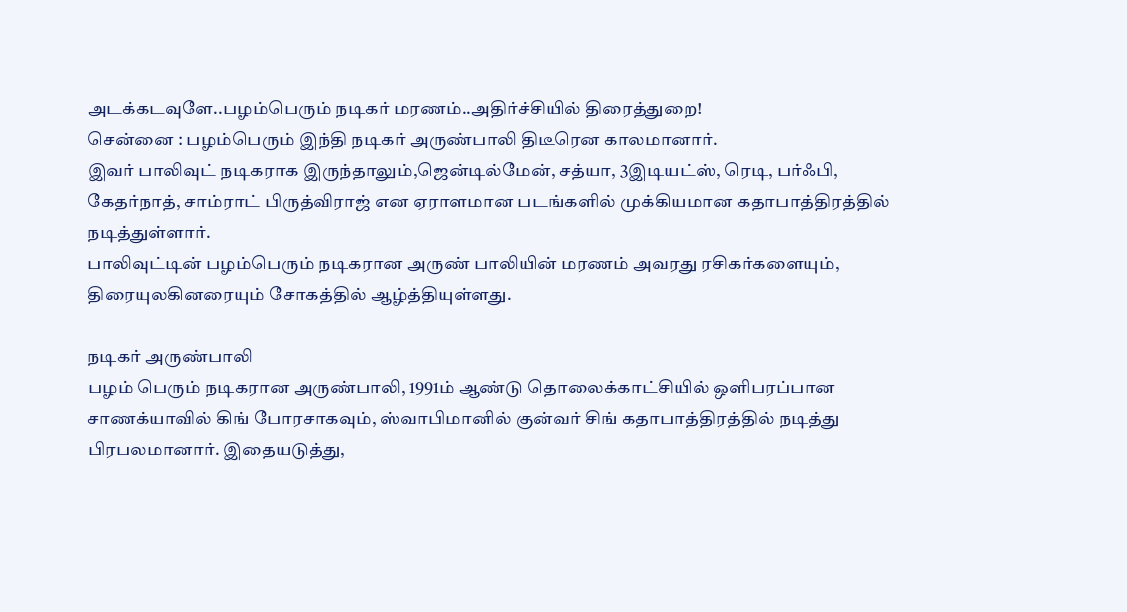அடக்கடவுளே..பழம்பெரும் நடிகர் மரணம்..அதிர்ச்சியில் திரைத்துறை!
சென்னை : பழம்பெரும் இந்தி நடிகர் அருண்பாலி திடீரென காலமானார்.
இவர் பாலிவுட் நடிகராக இருந்தாலும்,ஜென்டில்மேன், சத்யா, 3இடியட்ஸ், ரெடி, பர்ஃபி, கேதர்நாத், சாம்ராட் பிருத்விராஜ் என ஏராளமான படங்களில் முக்கியமான கதாபாத்திரத்தில் நடித்துள்ளார்.
பாலிவுட்டின் பழம்பெரும் நடிகரான அருண் பாலியின் மரணம் அவரது ரசிகர்களையும், திரையுலகினரையும் சோகத்தில் ஆழ்த்தியுள்ளது.

நடிகர் அருண்பாலி
பழம் பெரும் நடிகரான அருண்பாலி, 1991ம் ஆண்டு தொலைக்காட்சியில் ஒளிபரப்பான சாணக்யாவில் கிங் போரசாகவும், ஸ்வாபிமானில் குன்வர் சிங் கதாபாத்திரத்தில் நடித்து பிரபலமானார். இதையடுத்து,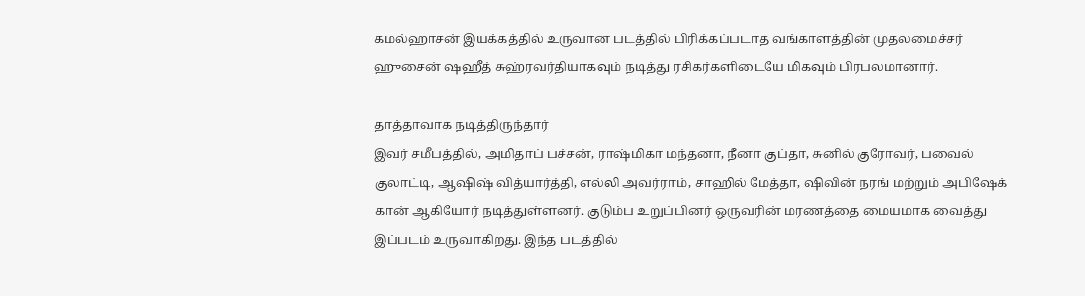கமல்ஹாசன் இயக்கத்தில் உருவான படத்தில் பிரிக்கப்படாத வங்காளத்தின் முதலமைச்சர் ஹுசைன் ஷஹீத் சுஹ்ரவர்தியாகவும் நடித்து ரசிகர்களிடையே மிகவும் பிரபலமானார்.

தாத்தாவாக நடித்திருந்தார்
இவர் சமீபத்தில், அமிதாப் பச்சன், ராஷ்மிகா மந்தனா, நீனா குப்தா, சுனில் குரோவர், பவைல் குலாட்டி, ஆஷிஷ் வித்யார்த்தி, எல்லி அவர்ராம், சாஹில் மேத்தா, ஷிவின் நரங் மற்றும் அபிஷேக் கான் ஆகியோர் நடித்துள்ளனர். குடும்ப உறுப்பினர் ஒருவரின் மரணத்தை மையமாக வைத்து இப்படம் உருவாகிறது. இந்த படத்தில்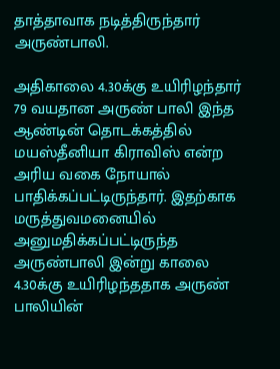தாத்தாவாக நடித்திருந்தார் அருண்பாலி.

அதிகாலை 4.30க்கு உயிரிழந்தார்
79 வயதான அருண் பாலி இந்த ஆண்டின் தொடக்கத்தில் மயஸ்தீனியா கிராவிஸ் என்ற அரிய வகை நோயால் பாதிக்கப்பட்டிருந்தார். இதற்காக மருத்துவமனையில் அனுமதிக்கப்பட்டிருந்த அருண்பாலி இன்று காலை 4.30க்கு உயிரிழந்ததாக அருண் பாலியின்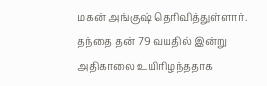மகன் அங்குஷ் தெரிவித்துள்ளார். தந்தை தன் 79 வயதில் இன்று அதிகாலை உயிரிழந்ததாக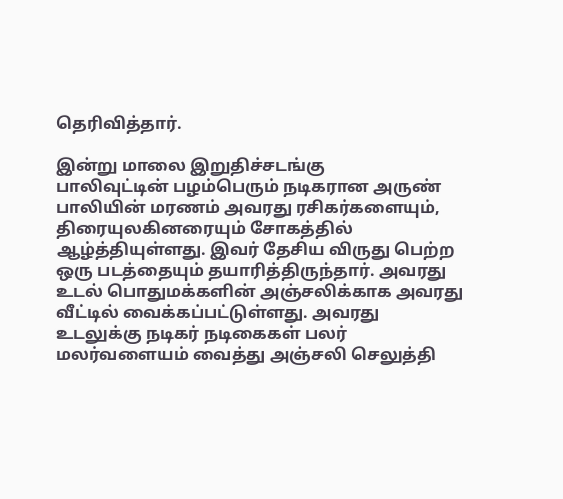தெரிவித்தார்.

இன்று மாலை இறுதிச்சடங்கு
பாலிவுட்டின் பழம்பெரும் நடிகரான அருண் பாலியின் மரணம் அவரது ரசிகர்களையும், திரையுலகினரையும் சோகத்தில் ஆழ்த்தியுள்ளது. இவர் தேசிய விருது பெற்ற ஒரு படத்தையும் தயாரித்திருந்தார். அவரது உடல் பொதுமக்களின் அஞ்சலிக்காக அவரது வீட்டில் வைக்கப்பட்டுள்ளது. அவரது உடலுக்கு நடிகர் நடிகைகள் பலர் மலர்வளையம் வைத்து அஞ்சலி செலுத்தி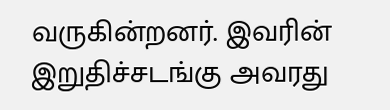வருகின்றனர். இவரின் இறுதிச்சடங்கு அவரது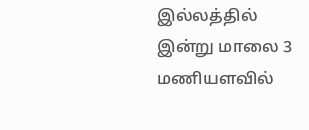இல்லத்தில் இன்று மாலை 3 மணியளவில்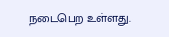நடைபெற உள்ளது.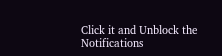Click it and Unblock the Notifications